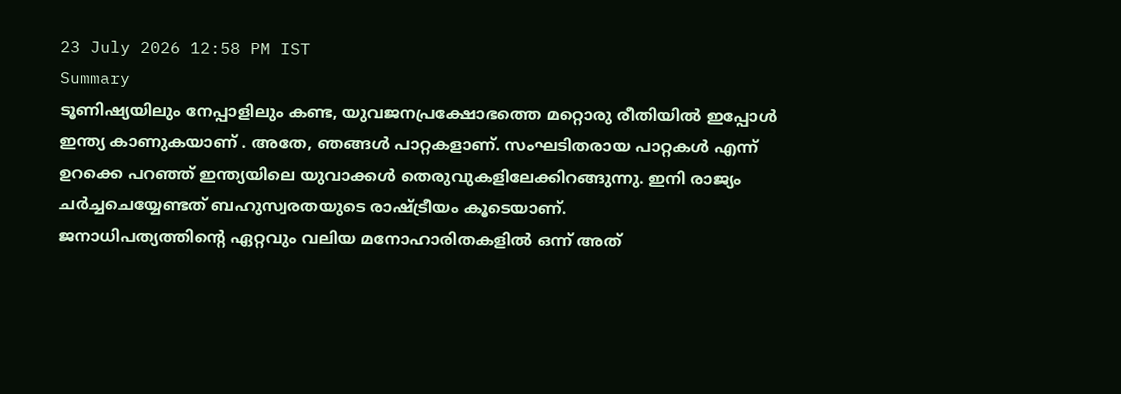23 July 2026 12:58 PM IST
Summary
ടൂണിഷ്യയിലും നേപ്പാളിലും കണ്ട, യുവജനപ്രക്ഷോഭത്തെ മറ്റൊരു രീതിയിൽ ഇപ്പോൾ ഇന്ത്യ കാണുകയാണ് . അതേ, ഞങ്ങൾ പാറ്റകളാണ്. സംഘടിതരായ പാറ്റകൾ എന്ന് ഉറക്കെ പറഞ്ഞ് ഇന്ത്യയിലെ യുവാക്കൾ തെരുവുകളിലേക്കിറങ്ങുന്നു. ഇനി രാജ്യം ചർച്ചചെയ്യേണ്ടത് ബഹുസ്വരതയുടെ രാഷ്ട്രീയം കൂടെയാണ്.
ജനാധിപത്യത്തിൻ്റെ ഏറ്റവും വലിയ മനോഹാരിതകളിൽ ഒന്ന് അത്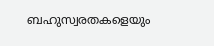ബഹുസ്വരതകളെയും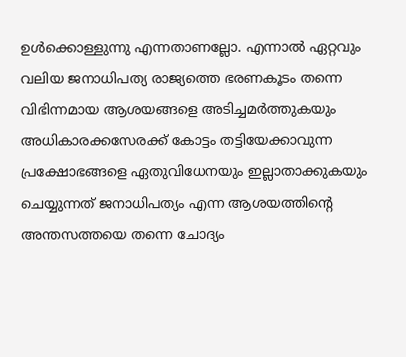ഉൾക്കൊള്ളുന്നു എന്നതാണല്ലോ. എന്നാൽ ഏറ്റവും വലിയ ജനാധിപത്യ രാജ്യത്തെ ഭരണകൂടം തന്നെ വിഭിന്നമായ ആശയങ്ങളെ അടിച്ചമർത്തുകയും അധികാരക്കസേരക്ക് കോട്ടം തട്ടിയേക്കാവുന്ന പ്രക്ഷോഭങ്ങളെ ഏതുവിധേനയും ഇല്ലാതാക്കുകയും ചെയ്യുന്നത് ജനാധിപത്യം എന്ന ആശയത്തിൻ്റെ അന്തസത്തയെ തന്നെ ചോദ്യം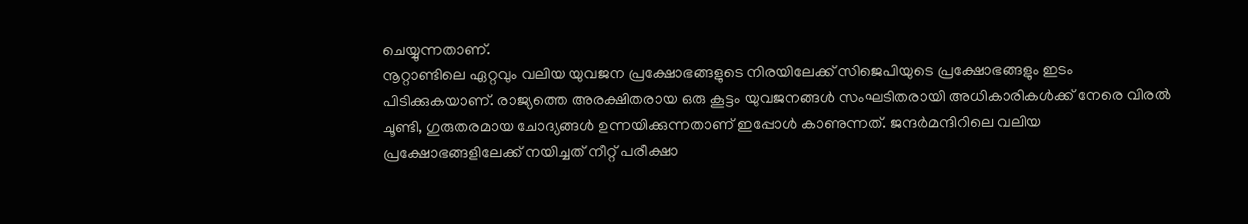ചെയ്യുന്നതാണ്.
നൂറ്റാണ്ടിലെ ഏറ്റവും വലിയ യുവജന പ്രക്ഷോഭങ്ങളുടെ നിരയിലേക്ക് സിജെപിയുടെ പ്രക്ഷോഭങ്ങളും ഇടം പിടിക്കുകയാണ്. രാജ്യത്തെ അരക്ഷിതരായ ഒരു കൂട്ടം യുവജനങ്ങൾ സംഘടിതരായി അധികാരികൾക്ക് നേരെ വിരൽ ചൂണ്ടി, ഗുരുതരമായ ചോദ്യങ്ങൾ ഉന്നയിക്കുന്നതാണ് ഇപ്പോൾ കാണുന്നത്. ജന്ദർമന്ദിറിലെ വലിയ പ്രക്ഷോഭങ്ങളിലേക്ക് നയിച്ചത് നീറ്റ് പരീക്ഷാ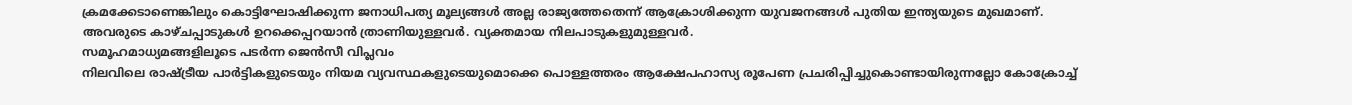ക്രമക്കേടാണെങ്കിലും കൊട്ടിഘോഷിക്കുന്ന ജനാധിപത്യ മൂല്യങ്ങൾ അല്ല രാജ്യത്തേതെന്ന് ആക്രോശിക്കുന്ന യുവജനങ്ങൾ പുതിയ ഇന്ത്യയുടെ മുഖമാണ്. അവരുടെ കാഴ്ചപ്പാടുകൾ ഉറക്കെപ്പറയാൻ ത്രാണിയുള്ളവർ. വ്യക്തമായ നിലപാടുകളുമുള്ളവർ.
സമൂഹമാധ്യമങ്ങളിലൂടെ പടർന്ന ജെൻസീ വിപ്ലവം
നിലവിലെ രാഷ്ട്രീയ പാർട്ടികളുടെയും നിയമ വ്യവസ്ഥകളുടെയുമൊക്കെ പൊള്ളത്തരം ആക്ഷേപഹാസ്യ രൂപേണ പ്രചരിപ്പിച്ചുകൊണ്ടായിരുന്നല്ലോ കോക്രോച്ച്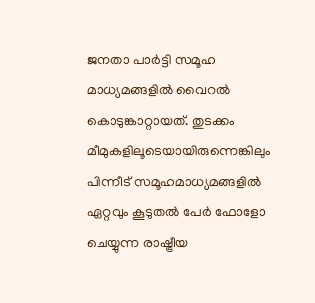ജനതാ പാർട്ടി സമൂഹ മാധ്യമങ്ങളിൽ വൈറൽ കൊടുങ്കാറ്റായത്. തുടക്കം മീമുകളിലൂടെയായിരുന്നെങ്കിലും പിന്നീട് സമൂഹമാധ്യമങ്ങളിൽ ഏറ്റവും കൂടുതൽ പേർ ഫോളോ ചെയ്യുന്ന രാഷ്ട്രീയ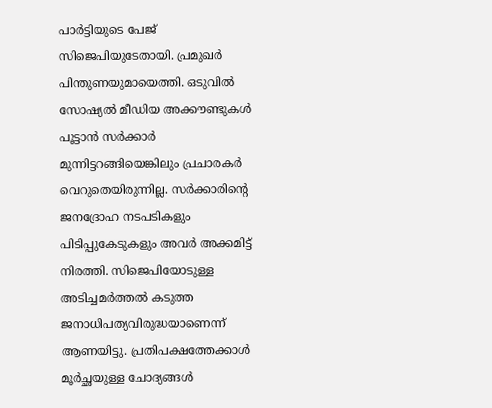പാർട്ടിയുടെ പേജ് സിജെപിയുടേതായി. പ്രമുഖർ പിന്തുണയുമായെത്തി. ഒടുവിൽ സോഷ്യൽ മീഡിയ അക്കൗണ്ടുകൾ പൂട്ടാൻ സർക്കാർ മുന്നിട്ടറങ്ങിയെങ്കിലും പ്രചാരകർ വെറുതെയിരുന്നില്ല. സർക്കാരിൻ്റെ ജനദ്രോഹ നടപടികളും പിടിപ്പുകേടുകളും അവർ അക്കമിട്ട് നിരത്തി. സിജെപിയോടുള്ള അടിച്ചമർത്തൽ കടുത്ത ജനാധിപത്യവിരുദ്ധയാണെന്ന് ആണയിട്ടു. പ്രതിപക്ഷത്തേക്കാൾ മൂർച്ഛയുള്ള ചോദ്യങ്ങൾ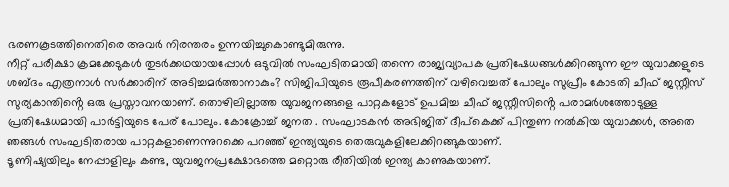ഭരണകൂടത്തിനെതിരെ അവർ നിരന്തരം ഉന്നയിച്ചുകൊണ്ടുമിരുന്നു.
നീറ്റ് പരീക്ഷാ ക്രമക്കേടുകൾ തുടർക്കഥയായപ്പോൾ ഒടുവിൽ സംഘടിതമായി തന്നെ രാജ്യവ്യാപക പ്രതിഷേധങ്ങൾക്കിറങ്ങുന്ന ഈ യുവാക്കളുടെ ശബ്ദം എത്രനാൾ സർക്കാരിന് അടിച്ചമർത്താനാകും? സിജിപിയുടെ രൂപീകരണത്തിന് വഴിവെച്ചത് പോലും സുപ്രീം കോടതി ചീഫ് ജസ്റ്റീസ് സുര്യകാന്തിൻ്റെ ഒരു പ്രസ്താവനയാണ്. തൊഴിലില്ലാത്ത യുവജനങ്ങളെ പാറ്റകളോട് ഉപമിച്ച ചീഫ് ജസ്റ്റീസിൻ്റെ പരാമർശത്തോടുള്ള പ്രതിഷേധമായി പാർട്ടിയുടെ പേര് പോലും. കോക്രോച്ച് ജനത . സംഘാടകൻ അഭിജിത് ദീപ്കെക്ക് പിന്തുണ നൽകിയ യുവാക്കൾ, അതെ ഞങ്ങൾ സംഘടിതരായ പാറ്റകളാണെന്നുറക്കെ പറഞ്ഞ് ഇന്ത്യയുടെ തെരുവുകളിലേക്കിറങ്ങുകയാണ്.
ടൂണിഷ്യയിലും നേപ്പാളിലും കണ്ട, യുവജനപ്രക്ഷോഭത്തെ മറ്റൊരു രീതിയിൽ ഇന്ത്യ കാണുകയാണ്.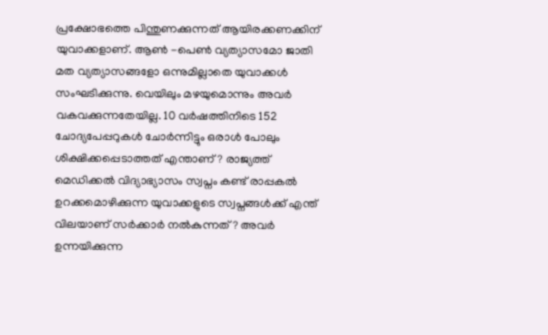പ്രക്ഷോഭത്തെ പിന്തുണക്കുന്നത് ആയിരക്കണക്കിന് യുവാക്കളാണ്. ആൺ -പെൺ വ്യത്യാസമോ ജാതി മത വ്യത്യാസങ്ങളോ ഒന്നുമില്ലാതെ യുവാക്കൾ സംഘടിക്കുന്നു. വെയിലും മഴയുമൊന്നും അവർ വകവക്കുന്നതേയില്ല. 10 വർഷത്തിനിടെ 152 ചോദ്യപേപ്പറുകൾ ചോർന്നിട്ടും ഒരാൾ പോലും ശിക്ഷിക്കപ്പെടാത്തത് എന്താണ്? രാജ്യത്ത് മെഡിക്കൽ വിദ്യാഭ്യാസം സ്വപ്നം കണ്ട് രാപ്പകൽ ഉറക്കമൊഴിക്കുന്ന യുവാക്കളുടെ സ്വപ്നങ്ങൾക്ക് എന്ത് വിലയാണ് സർക്കാർ നൽകുന്നത്? അവർ ഉന്നയിക്കുന്ന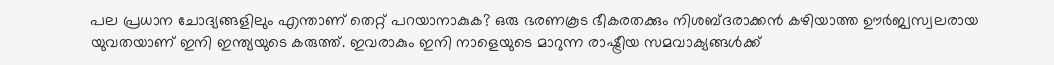പല പ്രധാന ചോദ്യങ്ങളിലും എന്താണ് തെറ്റ് പറയാനാകുക? ഒരു ഭരണകൂട ഭീകരതക്കും നിശബ്ദരാക്കൻ കഴിയാത്ത ഊർജ്വസ്വലരായ യുവതയാണ് ഇനി ഇന്ത്യയുടെ കരുത്ത്. ഇവരാകും ഇനി നാളെയുടെ മാറുന്ന രാഷ്ട്രീയ സമവാക്യങ്ങൾക്ക്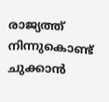രാജ്യത്ത് നിന്നുകൊണ്ട് ചുക്കാൻ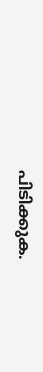പിടിക്കുക.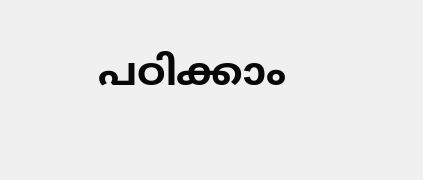പഠിക്കാം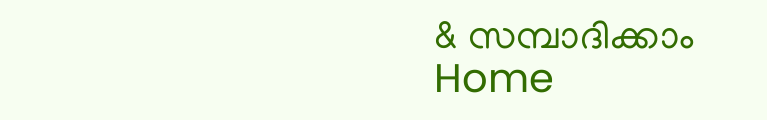& സമ്പാദിക്കാം
Home